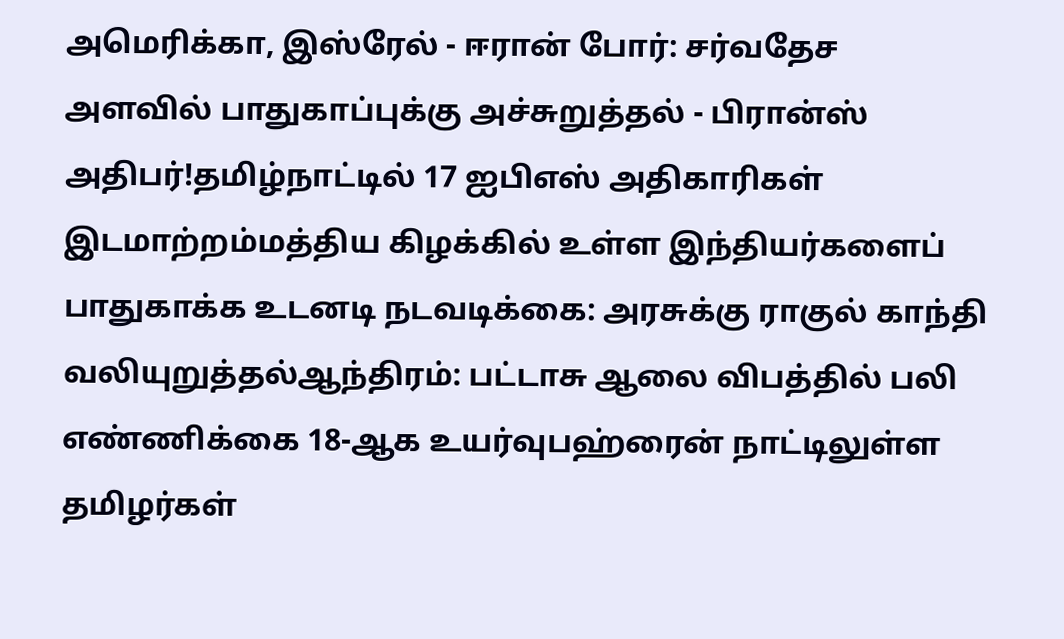அமெரிக்கா, இஸ்ரேல் - ஈரான் போர்: சர்வதேச அளவில் பாதுகாப்புக்கு அச்சுறுத்தல் - பிரான்ஸ் அதிபர்!தமிழ்நாட்டில் 17 ஐபிஎஸ் அதிகாரிகள் இடமாற்றம்மத்திய கிழக்கில் உள்ள இந்தியர்களைப் பாதுகாக்க உடனடி நடவடிக்கை: அரசுக்கு ராகுல் காந்தி வலியுறுத்தல்ஆந்திரம்: பட்டாசு ஆலை விபத்தில் பலி எண்ணிக்கை 18-ஆக உயர்வுபஹ்ரைன் நாட்டிலுள்ள தமிழர்கள்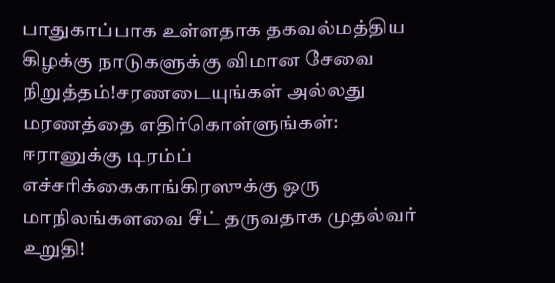பாதுகாப்பாக உள்ளதாக தகவல்மத்திய கிழக்கு நாடுகளுக்கு விமான சேவை நிறுத்தம்!சரணடையுங்கள் அல்லது மரணத்தை எதிர்கொள்ளுங்கள்: ஈரானுக்கு டிரம்ப் எச்சரிக்கைகாங்கிரஸுக்கு ஒரு மாநிலங்களவை சீட் தருவதாக முதல்வர் உறுதி!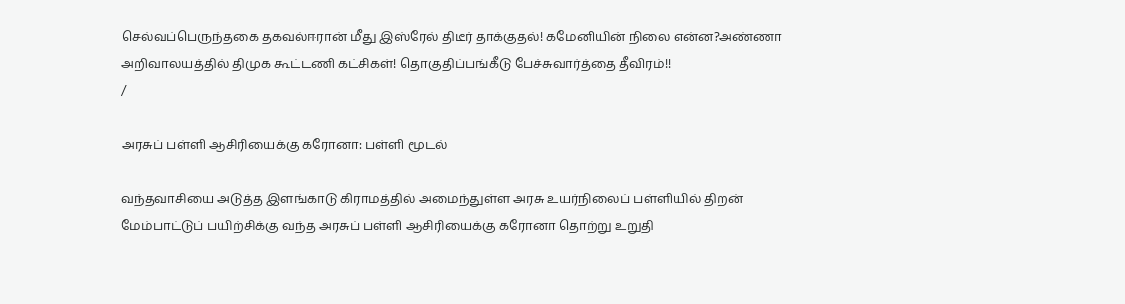செல்வப்பெருந்தகை தகவல்ஈரான் மீது இஸ்ரேல் திடீர் தாக்குதல்! கமேனியின் நிலை என்ன?அண்ணா அறிவாலயத்தில் திமுக கூட்டணி கட்சிகள்! தொகுதிப்பங்கீடு பேச்சுவார்த்தை தீவிரம்!!
/

அரசுப் பள்ளி ஆசிரியைக்கு கரோனா: பள்ளி மூடல்

வந்தவாசியை அடுத்த இளங்காடு கிராமத்தில் அமைந்துள்ள அரசு உயர்நிலைப் பள்ளியில் திறன் மேம்பாட்டுப் பயிற்சிக்கு வந்த அரசுப் பள்ளி ஆசிரியைக்கு கரோனா தொற்று உறுதி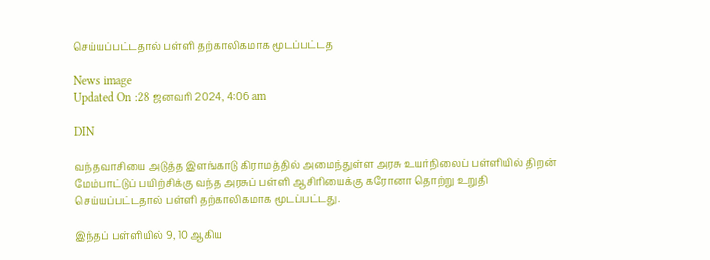செய்யப்பட்டதால் பள்ளி தற்காலிகமாக மூடப்பட்டத

News image
Updated On :28 ஜனவரி 2024, 4:06 am

DIN

வந்தவாசியை அடுத்த இளங்காடு கிராமத்தில் அமைந்துள்ள அரசு உயர்நிலைப் பள்ளியில் திறன் மேம்பாட்டுப் பயிற்சிக்கு வந்த அரசுப் பள்ளி ஆசிரியைக்கு கரோனா தொற்று உறுதி செய்யப்பட்டதால் பள்ளி தற்காலிகமாக மூடப்பட்டது.

இந்தப் பள்ளியில் 9, 10 ஆகிய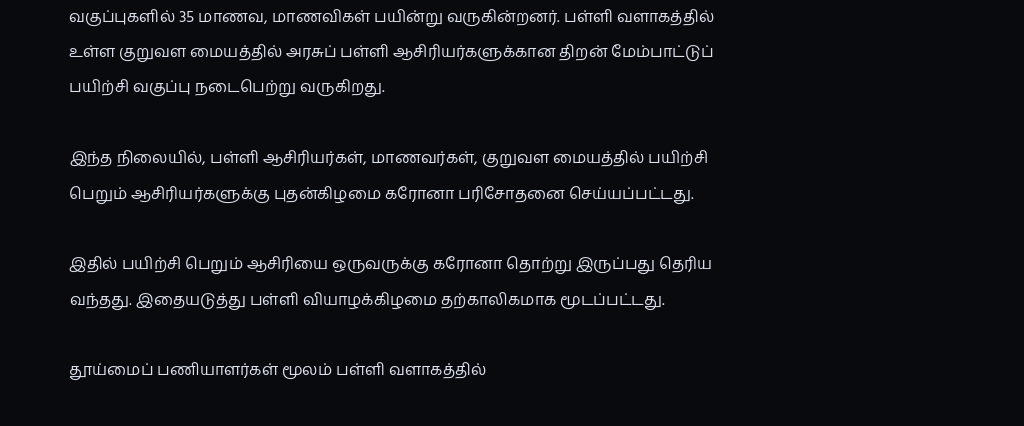வகுப்புகளில் 35 மாணவ, மாணவிகள் பயின்று வருகின்றனர். பள்ளி வளாகத்தில் உள்ள குறுவள மையத்தில் அரசுப் பள்ளி ஆசிரியர்களுக்கான திறன் மேம்பாட்டுப் பயிற்சி வகுப்பு நடைபெற்று வருகிறது.

இந்த நிலையில், பள்ளி ஆசிரியர்கள், மாணவர்கள், குறுவள மையத்தில் பயிற்சி பெறும் ஆசிரியர்களுக்கு புதன்கிழமை கரோனா பரிசோதனை செய்யப்பட்டது.

இதில் பயிற்சி பெறும் ஆசிரியை ஒருவருக்கு கரோனா தொற்று இருப்பது தெரிய வந்தது. இதையடுத்து பள்ளி வியாழக்கிழமை தற்காலிகமாக மூடப்பட்டது.

தூய்மைப் பணியாளர்கள் மூலம் பள்ளி வளாகத்தில்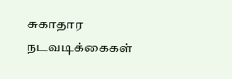சுகாதார நடவடிக்கைகள்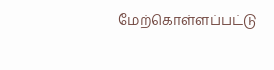மேற்கொள்ளப்பட்டு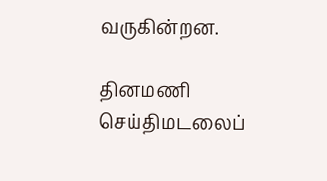வருகின்றன.

தினமணி செய்திமடலைப்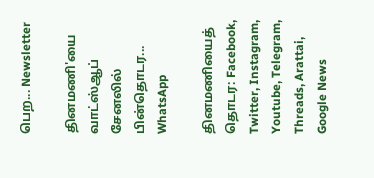பெற... Newsletter

தினமணி'யை வாட்ஸ்ஆப் சேனலில் பின்தொடர... WhatsApp

தினமணியைத் தொடர: Facebook, Twitter, Instagram, Youtube, Telegram, Threads, Arattai, Google News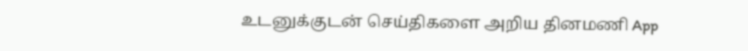உடனுக்குடன் செய்திகளை அறிய தினமணி App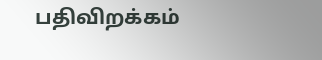பதிவிறக்கம்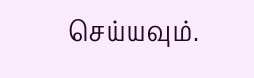செய்யவும்.